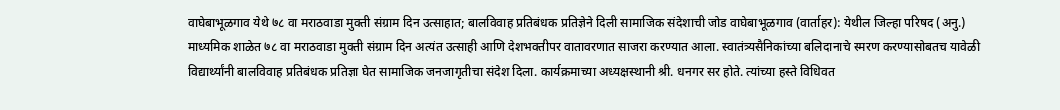वाघेबाभूळगाव येथे ७८ वा मराठवाडा मुक्ती संग्राम दिन उत्साहात; बालविवाह प्रतिबंधक प्रतिज्ञेने दिली सामाजिक संदेशाची जोड वाघेबाभूळगाव (वार्ताहर): येथील जिल्हा परिषद (अनु.) माध्यमिक शाळेत ७८ वा मराठवाडा मुक्ती संग्राम दिन अत्यंत उत्साही आणि देशभक्तीपर वातावरणात साजरा करण्यात आला. स्वातंत्र्यसैनिकांच्या बलिदानाचे स्मरण करण्यासोबतच यावेळी विद्यार्थ्यांनी बालविवाह प्रतिबंधक प्रतिज्ञा घेत सामाजिक जनजागृतीचा संदेश दिला. कार्यक्रमाच्या अध्यक्षस्थानी श्री. धनगर सर होते. त्यांच्या हस्ते विधिवत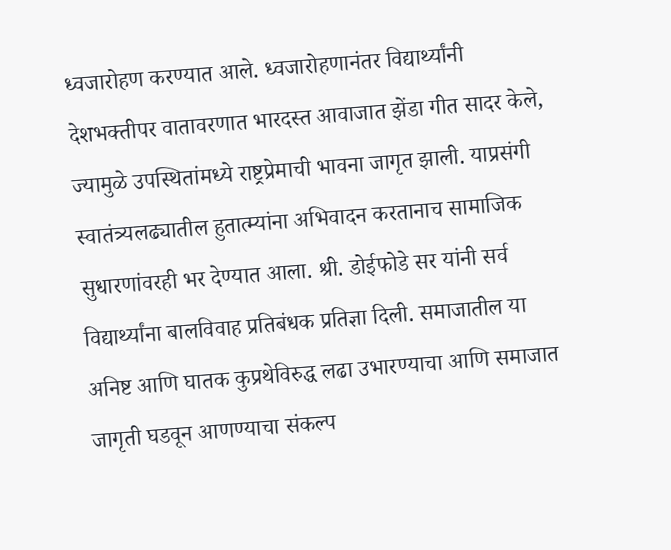ध्वजारोहण करण्यात आले. ध्वजारोहणानंतर विद्यार्थ्यांनी देशभक्तीपर वातावरणात भारदस्त आवाजात झेंडा गीत सादर केले, ज्यामुळे उपस्थितांमध्ये राष्ट्रप्रेमाची भावना जागृत झाली. याप्रसंगी स्वातंत्र्यलढ्यातील हुतात्म्यांना अभिवादन करतानाच सामाजिक सुधारणांवरही भर देण्यात आला. श्री. डोईफोडे सर यांनी सर्व विद्यार्थ्यांना बालविवाह प्रतिबंधक प्रतिज्ञा दिली. समाजातील या अनिष्ट आणि घातक कुप्रथेविरुद्ध लढा उभारण्याचा आणि समाजात जागृती घडवून आणण्याचा संकल्प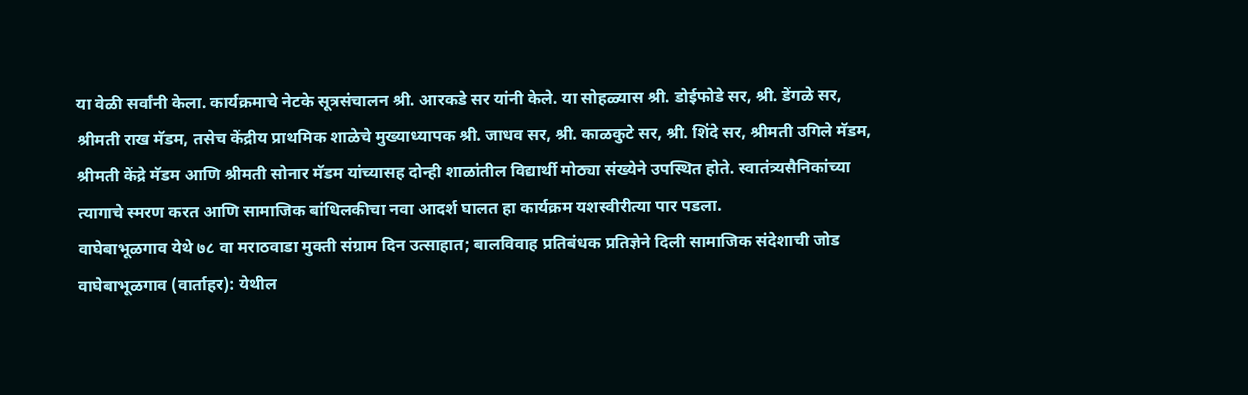या वेळी सर्वांनी केला. कार्यक्रमाचे नेटके सूत्रसंचालन श्री. आरकडे सर यांनी केले. या सोहळ्यास श्री. डोईफोडे सर, श्री. डेंगळे सर, श्रीमती राख मॅडम, तसेच केंद्रीय प्राथमिक शाळेचे मुख्याध्यापक श्री. जाधव सर, श्री. काळकुटे सर, श्री. शिंदे सर, श्रीमती उगिले मॅडम, श्रीमती केंद्रे मॅडम आणि श्रीमती सोनार मॅडम यांच्यासह दोन्ही शाळांतील विद्यार्थी मोठ्या संख्येने उपस्थित होते. स्वातंत्र्यसैनिकांच्या त्यागाचे स्मरण करत आणि सामाजिक बांधिलकीचा नवा आदर्श घालत हा कार्यक्रम यशस्वीरीत्या पार पडला.
वाघेबाभूळगाव येथे ७८ वा मराठवाडा मुक्ती संग्राम दिन उत्साहात; बालविवाह प्रतिबंधक प्रतिज्ञेने दिली सामाजिक संदेशाची जोड वाघेबाभूळगाव (वार्ताहर): येथील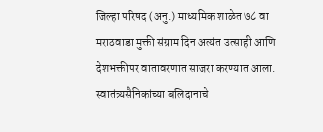जिल्हा परिषद (अनु.) माध्यमिक शाळेत ७८ वा मराठवाडा मुक्ती संग्राम दिन अत्यंत उत्साही आणि देशभक्तीपर वातावरणात साजरा करण्यात आला. स्वातंत्र्यसैनिकांच्या बलिदानाचे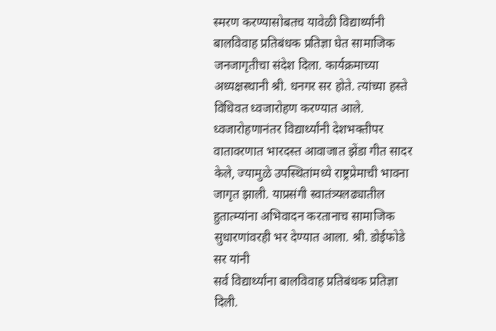स्मरण करण्यासोबतच यावेळी विद्यार्थ्यांनी बालविवाह प्रतिबंधक प्रतिज्ञा घेत सामाजिक जनजागृतीचा संदेश दिला. कार्यक्रमाच्या अध्यक्षस्थानी श्री. धनगर सर होते. त्यांच्या हस्ते विधिवत ध्वजारोहण करण्यात आले. ध्वजारोहणानंतर विद्यार्थ्यांनी देशभक्तीपर वातावरणात भारदस्त आवाजात झेंडा गीत सादर केले, ज्यामुळे उपस्थितांमध्ये राष्ट्रप्रेमाची भावना जागृत झाली. याप्रसंगी स्वातंत्र्यलढ्यातील हुतात्म्यांना अभिवादन करतानाच सामाजिक सुधारणांवरही भर देण्यात आला. श्री. डोईफोडे सर यांनी
सर्व विद्यार्थ्यांना बालविवाह प्रतिबंधक प्रतिज्ञा दिली.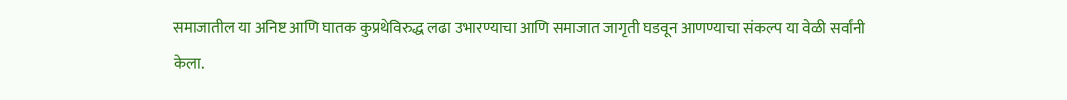समाजातील या अनिष्ट आणि घातक कुप्रथेविरुद्ध लढा उभारण्याचा आणि समाजात जागृती घडवून आणण्याचा संकल्प या वेळी सर्वांनी केला.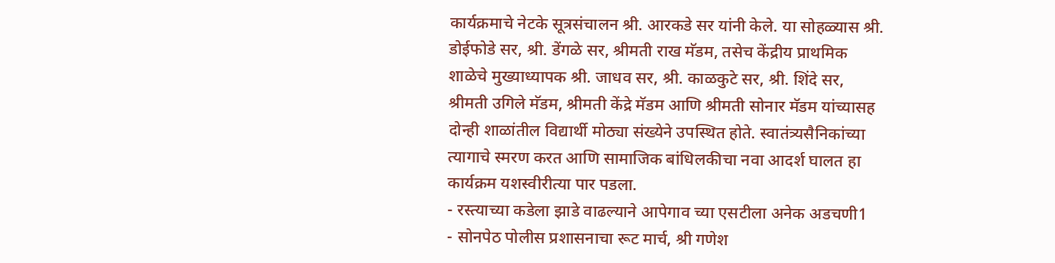कार्यक्रमाचे नेटके सूत्रसंचालन श्री. आरकडे सर यांनी केले. या सोहळ्यास श्री. डोईफोडे सर, श्री. डेंगळे सर, श्रीमती राख मॅडम, तसेच केंद्रीय प्राथमिक शाळेचे मुख्याध्यापक श्री. जाधव सर, श्री. काळकुटे सर, श्री. शिंदे सर, श्रीमती उगिले मॅडम, श्रीमती केंद्रे मॅडम आणि श्रीमती सोनार मॅडम यांच्यासह दोन्ही शाळांतील विद्यार्थी मोठ्या संख्येने उपस्थित होते. स्वातंत्र्यसैनिकांच्या त्यागाचे स्मरण करत आणि सामाजिक बांधिलकीचा नवा आदर्श घालत हा कार्यक्रम यशस्वीरीत्या पार पडला.
- रस्त्याच्या कडेला झाडे वाढल्याने आपेगाव च्या एसटीला अनेक अडचणी1
- सोनपेठ पोलीस प्रशासनाचा रूट मार्च, श्री गणेश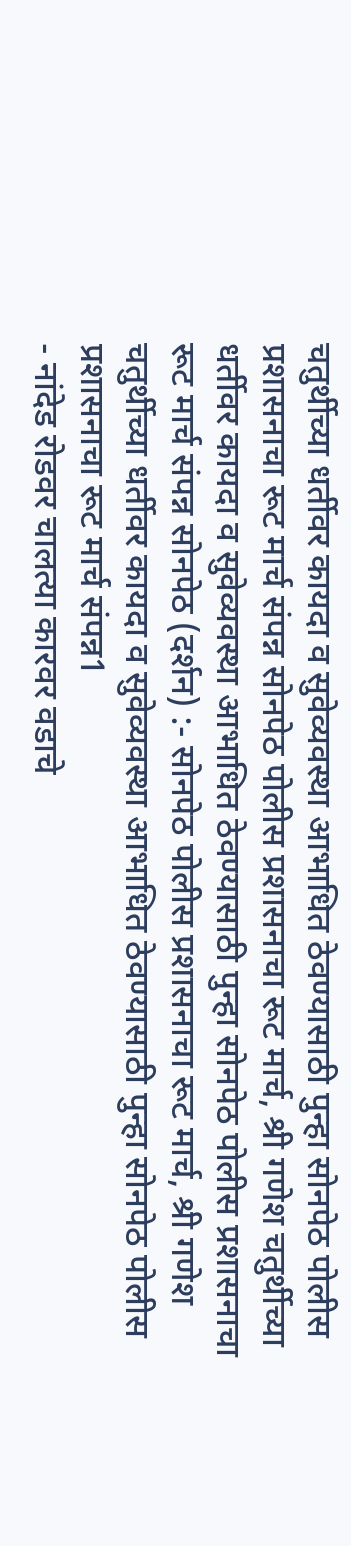चतुर्थीच्या धर्तीवर कायदा व सुवेव्यवस्था आभाधित ठेवण्यासाठी पुन्हा सोनपेठ पोलीस प्रशासनाचा रूट मार्च संपन्न सोनपेठ पोलीस प्रशासनाचा रूट मार्च, श्री गणेश चतुर्थीच्या धर्तीवर कायदा व सुवेव्यवस्था आभाधित ठेवण्यासाठी पुन्हा सोनपेठ पोलीस प्रशासनाचा रूट मार्च संपन्न सोनपेठ (दर्शन) :- सोनपेठ पोलीस प्रशासनाचा रूट मार्च, श्री गणेश चतुर्थीच्या धर्तीवर कायदा व सुवेव्यवस्था आभाधित ठेवण्यासाठी पुन्हा सोनपेठ पोलीस प्रशासनाचा रूट मार्च संपन्न1
- नांदेड रोडवर चालत्या कारवर वडाचे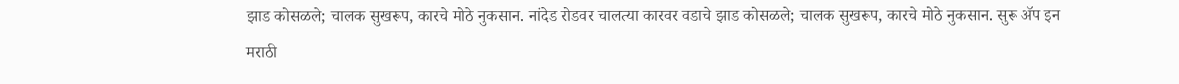झाड कोसळले; चालक सुखरूप, कारचे मोठे नुकसान. नांदेड रोडवर चालत्या कारवर वडाचे झाड कोसळले; चालक सुखरूप, कारचे मोठे नुकसान. सुरू ॲप इन मराठी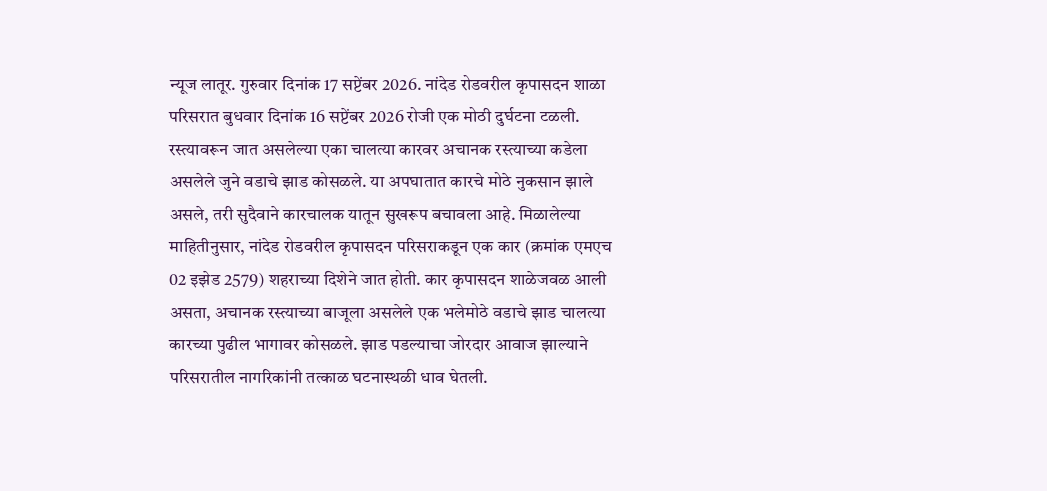न्यूज लातूर. गुरुवार दिनांक 17 सप्टेंबर 2026. नांदेड रोडवरील कृपासदन शाळा परिसरात बुधवार दिनांक 16 सप्टेंबर 2026 रोजी एक मोठी दुर्घटना टळली. रस्त्यावरून जात असलेल्या एका चालत्या कारवर अचानक रस्त्याच्या कडेला असलेले जुने वडाचे झाड कोसळले. या अपघातात कारचे मोठे नुकसान झाले असले, तरी सुदैवाने कारचालक यातून सुखरूप बचावला आहे. मिळालेल्या माहितीनुसार, नांदेड रोडवरील कृपासदन परिसराकडून एक कार (क्रमांक एमएच 02 इझेड 2579) शहराच्या दिशेने जात होती. कार कृपासदन शाळेजवळ आली असता, अचानक रस्त्याच्या बाजूला असलेले एक भलेमोठे वडाचे झाड चालत्या कारच्या पुढील भागावर कोसळले. झाड पडल्याचा जोरदार आवाज झाल्याने परिसरातील नागरिकांनी तत्काळ घटनास्थळी धाव घेतली.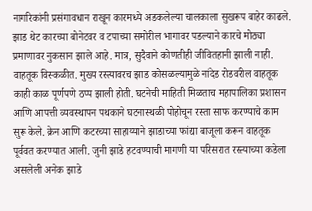नागरिकांनी प्रसंगावधान राखून कारमध्ये अडकलेल्या चालकाला सुखरूप बाहेर काढले. झाड थेट कारच्या बोनेटवर व टपाच्या समोरील भागावर पडल्याने कारचे मोठ्या प्रमाणावर नुकसान झाले आहे. मात्र, सुदैवाने कोणतीही जीवितहानी झाली नाही. वाहतूक विस्कळीत. मुख्य रस्त्यावरच झाड कोसळल्यामुळे नांदेड रोडवरील वाहतूक काही काळ पूर्णपणे ठप्प झाली होती. घटनेची माहिती मिळताच महापालिका प्रशासन आणि आपत्ती व्यवस्थापन पथकाने घटनास्थळी पोहोचून रस्ता साफ करण्याचे काम सुरू केले. क्रेन आणि कटरच्या साहाय्याने झाडाच्या फांद्या बाजूला करून वाहतूक पूर्ववत करण्यात आली. जुनी झाडे हटवण्याची मागणी या परिसरात रस्त्याच्या कडेला असलेली अनेक झाडे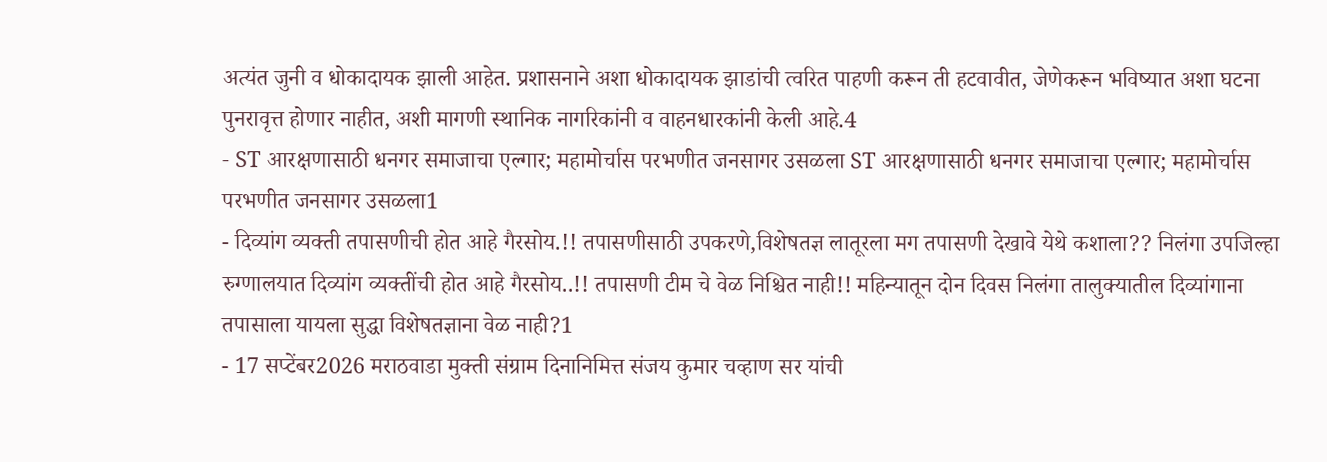अत्यंत जुनी व धोकादायक झाली आहेत. प्रशासनाने अशा धोकादायक झाडांची त्वरित पाहणी करून ती हटवावीत, जेणेकरून भविष्यात अशा घटना पुनरावृत्त होणार नाहीत, अशी मागणी स्थानिक नागरिकांनी व वाहनधारकांनी केली आहे.4
- ST आरक्षणासाठी धनगर समाजाचा एल्गार; महामोर्चास परभणीत जनसागर उसळला ST आरक्षणासाठी धनगर समाजाचा एल्गार; महामोर्चास परभणीत जनसागर उसळला1
- दिव्यांग व्यक्ती तपासणीची होत आहे गैरसोय.!! तपासणीसाठी उपकरणे,विशेषतज्ञ लातूरला मग तपासणी देखावे येथे कशाला?? निलंगा उपजिल्हा रुग्णालयात दिव्यांग व्यक्तींची होत आहे गैरसोय..!! तपासणी टीम चे वेळ निश्चित नाही!! महिन्यातून दोन दिवस निलंगा तालुक्यातील दिव्यांगाना तपासाला यायला सुद्धा विशेषतज्ञाना वेळ नाही?1
- 17 सप्टेंबर2026 मराठवाडा मुक्ती संग्राम दिनानिमित्त संजय कुमार चव्हाण सर यांची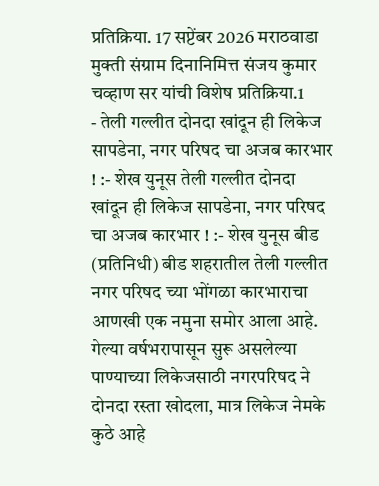प्रतिक्रिया. 17 सप्टेंबर 2026 मराठवाडा मुक्ती संग्राम दिनानिमित्त संजय कुमार चव्हाण सर यांची विशेष प्रतिक्रिया.1
- तेली गल्लीत दोनदा खांदून ही लिकेज सापडेना, नगर परिषद चा अजब कारभार ! :- शेख युनूस तेली गल्लीत दोनदा खांदून ही लिकेज सापडेना, नगर परिषद चा अजब कारभार ! :- शेख युनूस बीड (प्रतिनिधी) बीड शहरातील तेली गल्लीत नगर परिषद च्या भोंगळा कारभाराचा आणखी एक नमुना समोर आला आहे. गेल्या वर्षभरापासून सुरू असलेल्या पाण्याच्या लिकेजसाठी नगरपरिषद ने दोनदा रस्ता खोदला, मात्र लिकेज नेमके कुठे आहे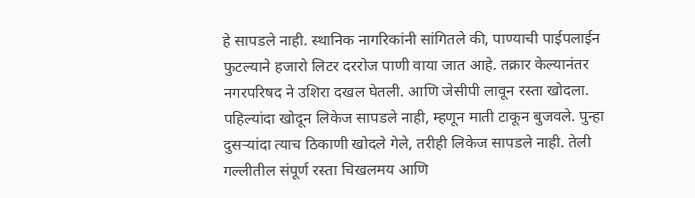हे सापडले नाही. स्थानिक नागरिकांनी सांगितले की, पाण्याची पाईपलाईन फुटल्याने हजारो लिटर दररोज पाणी वाया जात आहे. तक्रार केल्यानंतर नगरपरिषद ने उशिरा दखल घेतली. आणि जेसीपी लावून रस्ता खोदला. पहिल्यांदा खोदून लिकेज सापडले नाही, म्हणून माती टाकून बुजवले. पुन्हा दुसऱ्यांदा त्याच ठिकाणी खोदले गेले, तरीही लिकेज सापडले नाही. तेली गल्लीतील संपूर्ण रस्ता चिखलमय आणि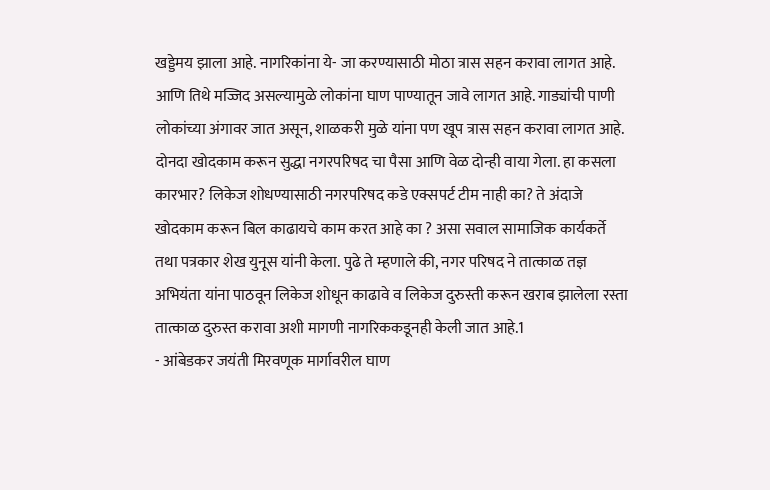खड्डेमय झाला आहे. नागरिकांना ये- जा करण्यासाठी मोठा त्रास सहन करावा लागत आहे. आणि तिथे मज्जिद असल्यामुळे लोकांना घाण पाण्यातून जावे लागत आहे. गाड्यांची पाणी लोकांच्या अंगावर जात असून, शाळकरी मुळे यांना पण खूप त्रास सहन करावा लागत आहे. दोनदा खोदकाम करून सुद्धा नगरपरिषद चा पैसा आणि वेळ दोन्ही वाया गेला. हा कसला कारभार? लिकेज शोधण्यासाठी नगरपरिषद कडे एक्सपर्ट टीम नाही का? ते अंदाजे खोदकाम करून बिल काढायचे काम करत आहे का ? असा सवाल सामाजिक कार्यकर्ते तथा पत्रकार शेख युनूस यांनी केला. पुढे ते म्हणाले की, नगर परिषद ने तात्काळ तज्ञ अभियंता यांना पाठवून लिकेज शोधून काढावे व लिकेज दुरुस्ती करून खराब झालेला रस्ता तात्काळ दुरुस्त करावा अशी मागणी नागरिककडूनही केली जात आहे.1
- आंबेडकर जयंती मिरवणूक मार्गावरील घाण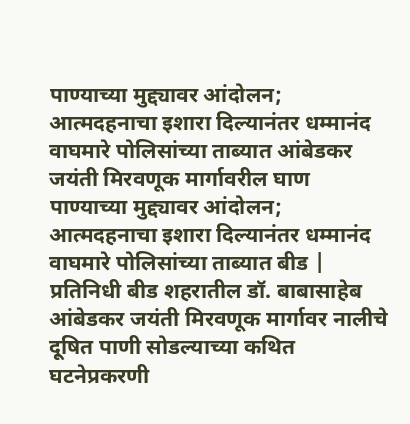पाण्याच्या मुद्द्यावर आंदोलन; आत्मदहनाचा इशारा दिल्यानंतर धम्मानंद वाघमारे पोलिसांच्या ताब्यात आंबेडकर जयंती मिरवणूक मार्गावरील घाण पाण्याच्या मुद्द्यावर आंदोलन; आत्मदहनाचा इशारा दिल्यानंतर धम्मानंद वाघमारे पोलिसांच्या ताब्यात बीड | प्रतिनिधी बीड शहरातील डॉ. बाबासाहेब आंबेडकर जयंती मिरवणूक मार्गावर नालीचे दूषित पाणी सोडल्याच्या कथित घटनेप्रकरणी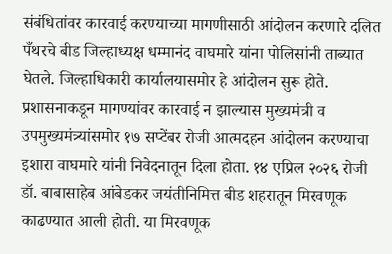संबंधितांवर कारवाई करण्याच्या मागणीसाठी आंदोलन करणारे दलित पँथरचे बीड जिल्हाध्यक्ष धम्मानंद वाघमारे यांना पोलिसांनी ताब्यात घेतले. जिल्हाधिकारी कार्यालयासमोर हे आंदोलन सुरू होते. प्रशासनाकडून मागण्यांवर कारवाई न झाल्यास मुख्यमंत्री व उपमुख्यमंत्र्यांसमोर १७ सप्टेंबर रोजी आत्मदहन आंदोलन करण्याचा इशारा वाघमारे यांनी निवेदनातून दिला होता. १४ एप्रिल २०२६ रोजी डॉ. बाबासाहेब आंबेडकर जयंतीनिमित्त बीड शहरातून मिरवणूक काढण्यात आली होती. या मिरवणूक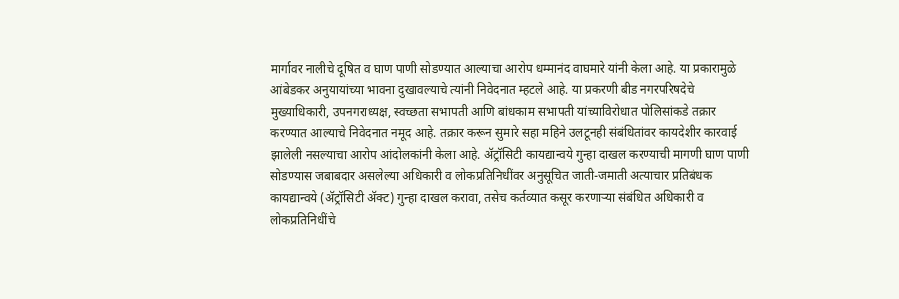मार्गावर नालीचे दूषित व घाण पाणी सोडण्यात आल्याचा आरोप धम्मानंद वाघमारे यांनी केला आहे. या प्रकारामुळे आंबेडकर अनुयायांच्या भावना दुखावल्याचे त्यांनी निवेदनात म्हटले आहे. या प्रकरणी बीड नगरपरिषदेचे मुख्याधिकारी, उपनगराध्यक्ष, स्वच्छता सभापती आणि बांधकाम सभापती यांच्याविरोधात पोलिसांकडे तक्रार करण्यात आल्याचे निवेदनात नमूद आहे. तक्रार करून सुमारे सहा महिने उलटूनही संबंधितांवर कायदेशीर कारवाई झालेली नसल्याचा आरोप आंदोलकांनी केला आहे. ॲट्रॉसिटी कायद्यान्वये गुन्हा दाखल करण्याची मागणी घाण पाणी सोडण्यास जबाबदार असलेल्या अधिकारी व लोकप्रतिनिधींवर अनुसूचित जाती-जमाती अत्याचार प्रतिबंधक कायद्यान्वये (ॲट्रॉसिटी ॲक्ट) गुन्हा दाखल करावा, तसेच कर्तव्यात कसूर करणाऱ्या संबंधित अधिकारी व लोकप्रतिनिधींचे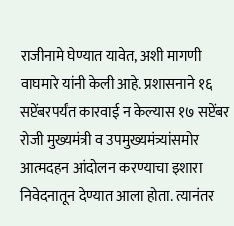राजीनामे घेण्यात यावेत, अशी मागणी वाघमारे यांनी केली आहे. प्रशासनाने १६ सप्टेंबरपर्यंत कारवाई न केल्यास १७ सप्टेंबर रोजी मुख्यमंत्री व उपमुख्यमंत्र्यांसमोर आत्मदहन आंदोलन करण्याचा इशारा निवेदनातून देण्यात आला होता. त्यानंतर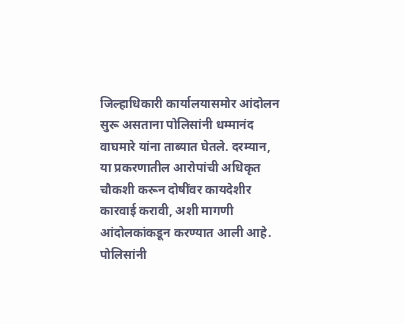जिल्हाधिकारी कार्यालयासमोर आंदोलन सुरू असताना पोलिसांनी धम्मानंद वाघमारे यांना ताब्यात घेतले. दरम्यान, या प्रकरणातील आरोपांची अधिकृत चौकशी करून दोषींवर कायदेशीर कारवाई करावी, अशी मागणी आंदोलकांकडून करण्यात आली आहे. पोलिसांनी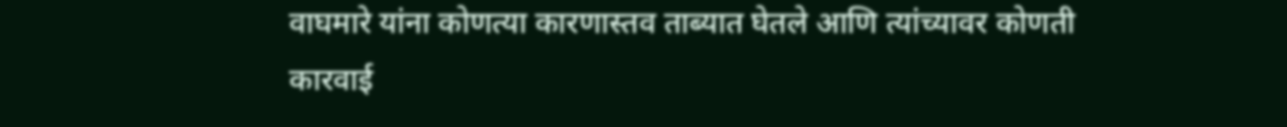वाघमारे यांना कोणत्या कारणास्तव ताब्यात घेतले आणि त्यांच्यावर कोणती कारवाई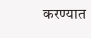करण्यात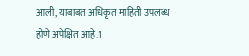आली, याबाबत अधिकृत माहिती उपलब्ध होणे अपेक्षित आहे.1